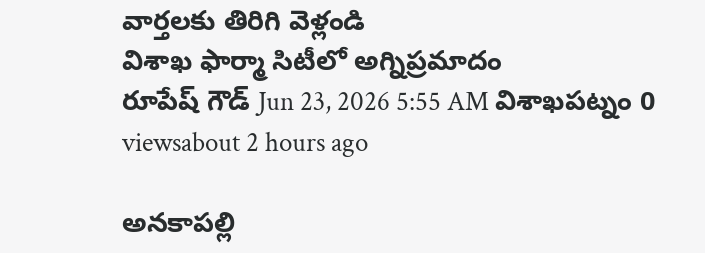వార్తలకు తిరిగి వెళ్లండి
విశాఖ ఫార్మా సిటీలో అగ్నిప్రమాదం
రూపేష్ గౌడ్ Jun 23, 2026 5:55 AM విశాఖపట్నం 0 viewsabout 2 hours ago

అనకాపల్లి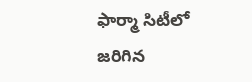ఫార్మా సిటీలో జరిగిన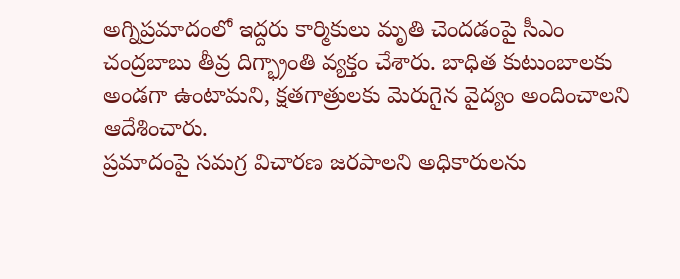అగ్నిప్రమాదంలో ఇద్దరు కార్మికులు మృతి చెందడంపై సీఎం చంద్రబాబు తీవ్ర దిగ్భ్రాంతి వ్యక్తం చేశారు. బాధిత కుటుంబాలకు అండగా ఉంటామని, క్షతగాత్రులకు మెరుగైన వైద్యం అందించాలని ఆదేశించారు.
ప్రమాదంపై సమగ్ర విచారణ జరపాలని అధికారులను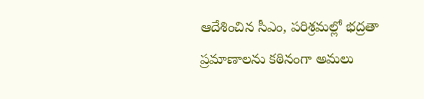ఆదేశించిన సీఎం, పరిశ్రమల్లో భద్రతా ప్రమాణాలను కఠినంగా అమలు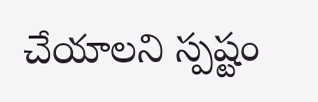చేయాలని స్పష్టం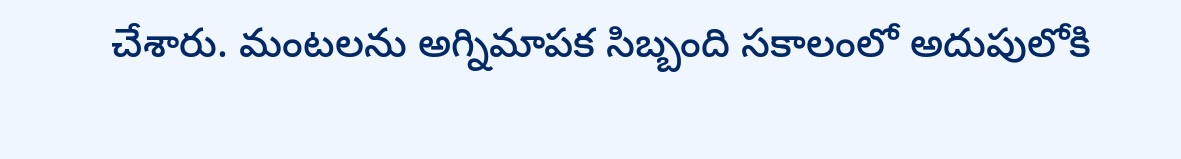చేశారు. మంటలను అగ్నిమాపక సిబ్బంది సకాలంలో అదుపులోకి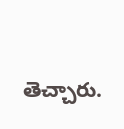తెచ్చారు.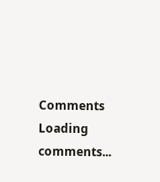Comments
Loading comments...